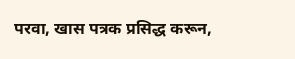परवा, खास पत्रक प्रसिद्ध करून,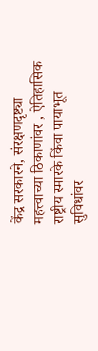केंद्र सरकारने, संरक्षणदृष्ट्या महत्त्वाच्या ठिकाणांवर , ऐतिहासिक राष्ट्रीय स्मारके किंवा पायाभूत सुविधांवर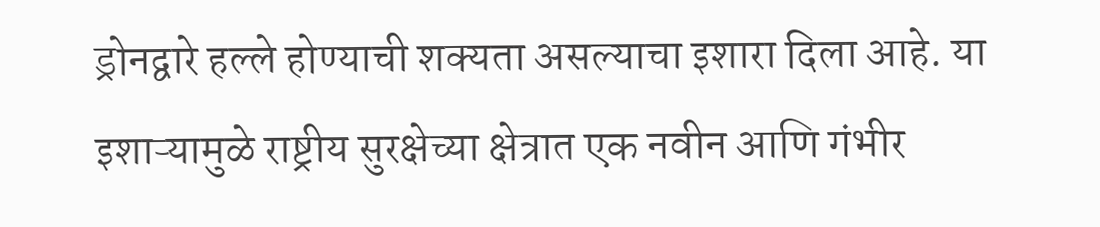ड्रोनद्वारे हल्ले होण्याची शक्यता असल्याचा इशारा दिला आहे. या इशाऱ्यामुळे राष्ट्रीय सुरक्षेच्या क्षेत्रात एक नवीन आणि गंभीर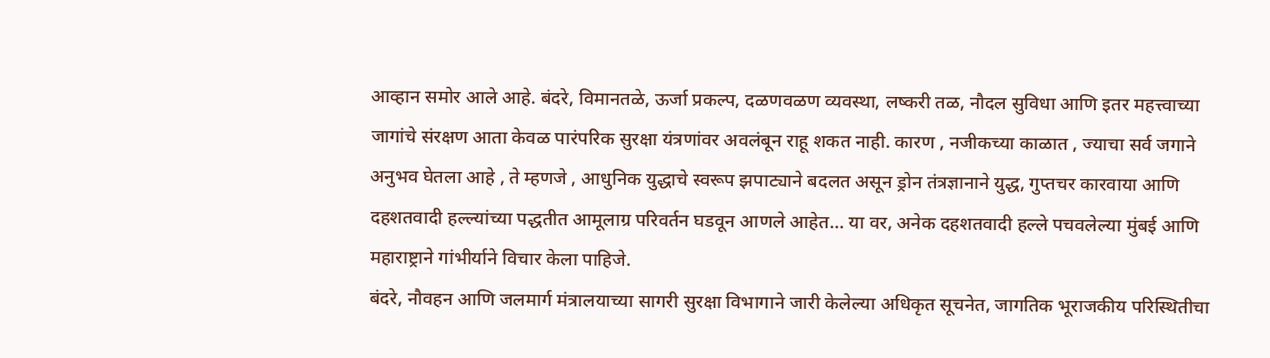आव्हान समोर आले आहे. बंदरे, विमानतळे, ऊर्जा प्रकल्प, दळणवळण व्यवस्था, लष्करी तळ, नौदल सुविधा आणि इतर महत्त्वाच्या जागांचे संरक्षण आता केवळ पारंपरिक सुरक्षा यंत्रणांवर अवलंबून राहू शकत नाही. कारण , नजीकच्या काळात , ज्याचा सर्व जगाने अनुभव घेतला आहे , ते म्हणजे , आधुनिक युद्धाचे स्वरूप झपाट्याने बदलत असून ड्रोन तंत्रज्ञानाने युद्ध, गुप्तचर कारवाया आणि दहशतवादी हल्ल्यांच्या पद्धतीत आमूलाग्र परिवर्तन घडवून आणले आहेत… या वर, अनेक दहशतवादी हल्ले पचवलेल्या मुंबई आणि महाराष्ट्राने गांभीर्याने विचार केला पाहिजे.
बंदरे, नौवहन आणि जलमार्ग मंत्रालयाच्या सागरी सुरक्षा विभागाने जारी केलेल्या अधिकृत सूचनेत, जागतिक भूराजकीय परिस्थितीचा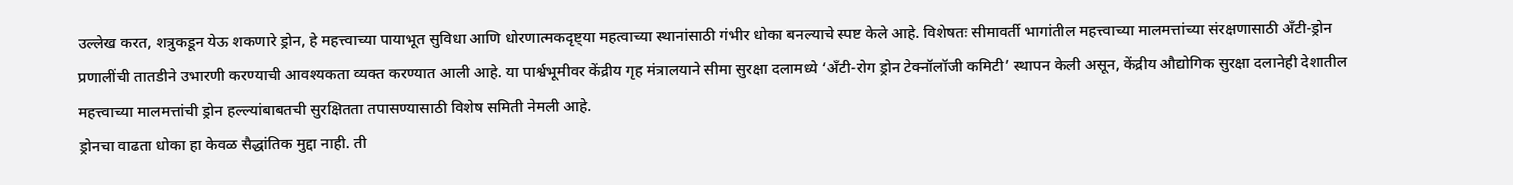उल्लेख करत, शत्रुकडून येऊ शकणारे ड्रोन, हे महत्त्वाच्या पायाभूत सुविधा आणि धोरणात्मकदृष्ट्या महत्वाच्या स्थानांसाठी गंभीर धोका बनल्याचे स्पष्ट केले आहे. विशेषतः सीमावर्ती भागांतील महत्त्वाच्या मालमत्तांच्या संरक्षणासाठी अँटी-ड्रोन प्रणालींची तातडीने उभारणी करण्याची आवश्यकता व्यक्त करण्यात आली आहे. या पार्श्वभूमीवर केंद्रीय गृह मंत्रालयाने सीमा सुरक्षा दलामध्ये ‘अँटी-रोग ड्रोन टेक्नॉलॉजी कमिटी’ स्थापन केली असून, केंद्रीय औद्योगिक सुरक्षा दलानेही देशातील महत्त्वाच्या मालमत्तांची ड्रोन हल्ल्यांबाबतची सुरक्षितता तपासण्यासाठी विशेष समिती नेमली आहे.
ड्रोनचा वाढता धोका हा केवळ सैद्धांतिक मुद्दा नाही. ती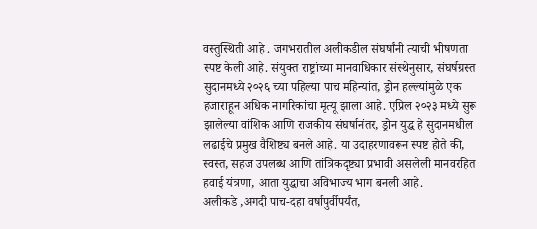वस्तुस्थिती आहे . जगभरातील अलीकडील संघर्षांनी त्याची भीषणता स्पष्ट केली आहे. संयुक्त राष्ट्रांच्या मानवाधिकार संस्थेनुसार, संघर्षग्रस्त सुदानमध्ये २०२६ च्या पहिल्या पाच महिन्यांत, ड्रोन हल्ल्यांमुळे एक हजाराहून अधिक नागरिकांचा मृत्यू झाला आहे. एप्रिल २०२३ मध्ये सुरू झालेल्या वांशिक आणि राजकीय संघर्षानंतर, ड्रोन युद्ध हे सुदानमधील लढाईचे प्रमुख वैशिष्ट्य बनले आहे. या उदाहरणावरून स्पष्ट होते की, स्वस्त, सहज उपलब्ध आणि तांत्रिकदृष्ट्या प्रभावी असलेली मानवरहित हवाई यंत्रणा, आता युद्धाचा अविभाज्य भाग बनली आहे.
अलीकडे ,अगदी पाच-दहा वर्षापुर्वीपर्यंत,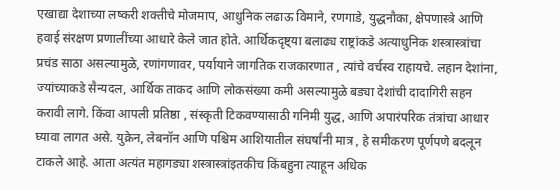एखाद्या देशाच्या लष्करी शक्तीचे मोजमाप, आधुनिक लढाऊ विमाने, रणगाडे, युद्धनौका, क्षेपणास्त्रे आणि हवाई संरक्षण प्रणालींच्या आधारे केले जात होते. आर्थिकदृष्ट्या बलाढ्य राष्ट्रांकडे अत्याधुनिक शस्त्रास्त्रांचा प्रचंड साठा असल्यामुळे, रणांगणावर, पर्यायाने जागतिक राजकारणात , त्यांचे वर्चस्व राहायचे. लहान देशांना, ज्यांच्याकडे सैन्यदल, आर्थिक ताकद आणि लोकसंख्या कमी असल्यामुळे बड्या देशांची दादागिरी सहन करावी लागे. किंवा आपली प्रतिष्ठा , संस्कृती टिकवण्यासाठी गनिमी युद्ध, आणि अपारंपरिक तंत्रांचा आधार घ्यावा लागत असे. युक्रेन, लेबनॉन आणि पश्चिम आशियातील संघर्षांनी मात्र , हे समीकरण पूर्णपणे बदलून टाकले आहे. आता अत्यंत महागड्या शस्त्रास्त्रांइतकीच किंबहुना त्याहून अधिक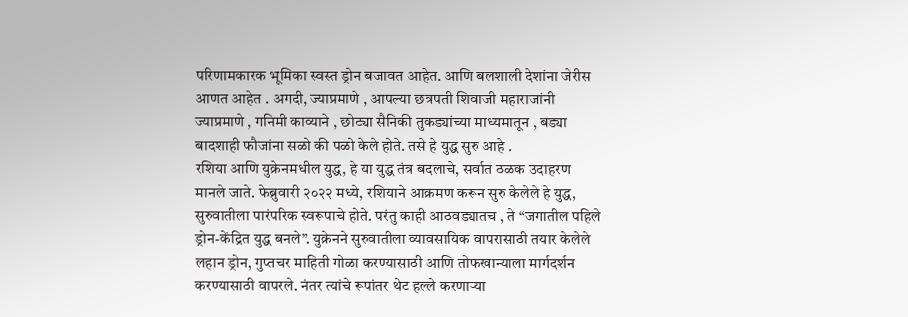परिणामकारक भूमिका स्वस्त ड्रोन बजावत आहेत. आणि बलशाली देशांना जेरीस आणत आहेत . अगदी, ज्याप्रमाणे , आपल्या छत्रपती शिवाजी महाराजांनी ज्याप्रमाणे , गनिमी काव्याने , छोट्या सैनिकी तुकड्यांच्या माध्यमातून , बड्या बादशाही फौजांना सळो की पळो केले होते. तसे हे युद्ध सुरु आहे .
रशिया आणि युक्रेनमधील युद्ध, हे या युद्ध तंत्र बदलाचे, सर्वात ठळक उदाहरण मानले जाते. फेब्रुवारी २०२२ मध्ये, रशियाने आक्रमण करून सुरु केलेले हे युद्ध, सुरुवातीला पारंपरिक स्वरूपाचे होते. परंतु काही आठवड्यातच , ते “जगातील पहिले ड्रोन-केंद्रित युद्ध बनले”. युक्रेनने सुरुवातीला व्यावसायिक वापरासाठी तयार केलेले लहान ड्रोन, गुप्तचर माहिती गोळा करण्यासाठी आणि तोफखान्याला मार्गदर्शन करण्यासाठी वापरले. नंतर त्यांचे रूपांतर थेट हल्ले करणाऱ्या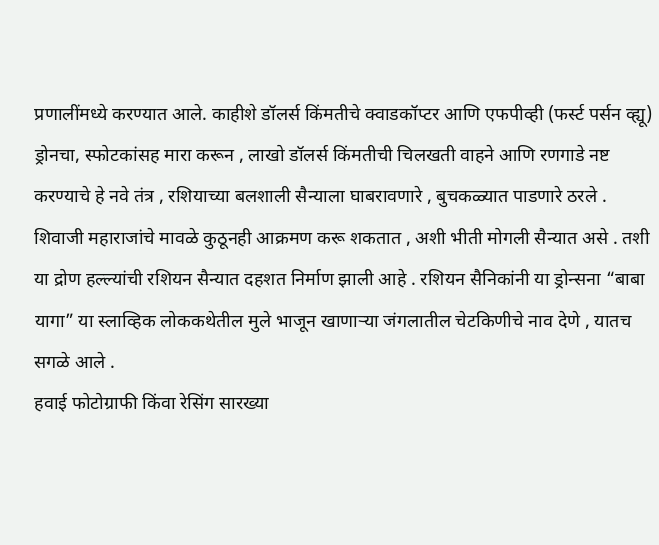प्रणालींमध्ये करण्यात आले. काहीशे डॉलर्स किंमतीचे क्वाडकॉप्टर आणि एफपीव्ही (फर्स्ट पर्सन व्ह्यू) ड्रोनचा, स्फोटकांसह मारा करून , लाखो डॉलर्स किंमतीची चिलखती वाहने आणि रणगाडे नष्ट करण्याचे हे नवे तंत्र , रशियाच्या बलशाली सैन्याला घाबरावणारे , बुचकळ्यात पाडणारे ठरले . शिवाजी महाराजांचे मावळे कुठूनही आक्रमण करू शकतात , अशी भीती मोगली सैन्यात असे . तशी या द्रोण हल्ल्यांची रशियन सैन्यात दहशत निर्माण झाली आहे . रशियन सैनिकांनी या ड्रोन्सना “बाबा यागा” या स्लाव्हिक लोककथेतील मुले भाजून खाणाऱ्या जंगलातील चेटकिणीचे नाव देणे , यातच सगळे आले .
हवाई फोटोग्राफी किंवा रेसिंग सारख्या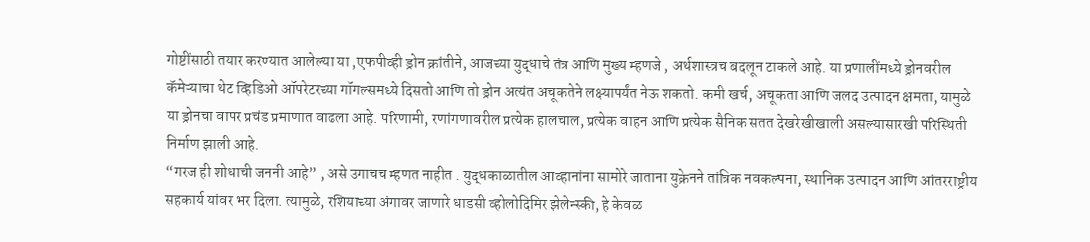गोष्टींसाठी तयार करण्यात आलेल्या या ,एफपीव्ही ड्रोन क्रांतीने, आजच्या युद्धाचे तंत्र आणि मुख्य म्हणजे , अर्थशास्त्रच बदलून टाकले आहे. या प्रणालींमध्ये ड्रोनवरील कॅमेऱ्याचा थेट व्हिडिओ ऑपरेटरच्या गॉगल्समध्ये दिसतो आणि तो ड्रोन अत्यंत अचूकतेने लक्ष्यापर्यंत नेऊ शकतो. कमी खर्च, अचूकता आणि जलद उत्पादन क्षमता, यामुळे या ड्रोनचा वापर प्रचंड प्रमाणात वाढला आहे. परिणामी, रणांगणावरील प्रत्येक हालचाल, प्रत्येक वाहन आणि प्रत्येक सैनिक सतत देखरेखीखाली असल्यासारखी परिस्थिती निर्माण झाली आहे.
“गरज ही शोधाची जननी आहे” , असे उगाचच म्हणत नाहीत . युद्धकाळातील आव्हानांना सामोरे जाताना युक्रेनने तांत्रिक नवकल्पना, स्थानिक उत्पादन आणि आंतरराष्ट्रीय सहकार्य यांवर भर दिला. त्यामुळे, रशियाच्या अंगावर जाणारे धाडसी व्होलोदिमिर झेलेन्स्की, हे केवळ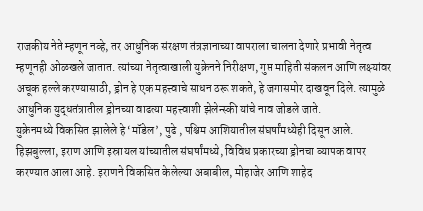राजकीय नेते म्हणून नव्हे, तर आधुनिक संरक्षण तंत्रज्ञानाच्या वापराला चालना देणारे प्रभावी नेतृत्व म्हणूनही ओळखले जातात. त्यांच्या नेतृत्वाखाली युक्रेनने निरीक्षण, गुप्त माहिती संकलन आणि लक्ष्यांवर अचूक हल्ले करण्यासाठी, ड्रोन हे एक महत्त्वाचे साधन ठरू शकते, हे जगासमोर दाखवून दिले. त्यामुळे आधुनिक युद्धतंत्रातील ड्रोनच्या वाढत्या महत्त्वाशी झेलेन्स्की यांचे नाव जोडले जाते.
युक्रेनमध्ये विकसित झालेले हे ‘मॉडेल’, पुढे , पश्चिम आशियातील संघर्षांमध्येही दिसून आले. हिझबुल्ला, इराण आणि इस्रायल यांच्यातील संघर्षांमध्ये, विविध प्रकारच्या ड्रोनचा व्यापक वापर करण्यात आला आहे. इराणने विकसित केलेल्या अबाबील, मोहाजेर आणि शाहेद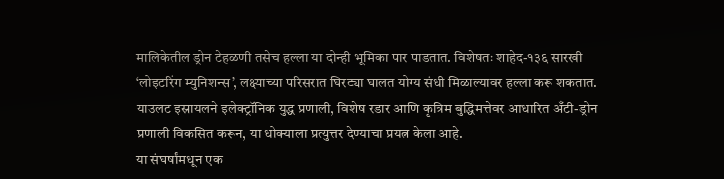मालिकेतील ड्रोन टेहळणी तसेच हल्ला या दोन्ही भूमिका पार पाडतात. विशेषतः शाहेद-१३६ सारखी ‘लोइटरिंग म्युनिशन्स’, लक्ष्याच्या परिसरात घिरट्या घालत योग्य संधी मिळाल्यावर हल्ला करू शकतात. याउलट इस्रायलने इलेक्ट्रॉनिक युद्ध प्रणाली, विशेष रडार आणि कृत्रिम बुद्धिमत्तेवर आधारित अँटी-ड्रोन प्रणाली विकसित करून, या धोक्याला प्रत्युत्तर देण्याचा प्रयत्न केला आहे.
या संघर्षांमधून एक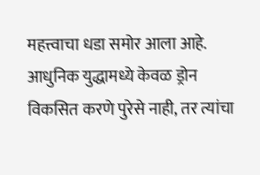महत्त्वाचा धडा समोर आला आहे. आधुनिक युद्धामध्ये केवळ ड्रोन विकसित करणे पुरेसे नाही, तर त्यांचा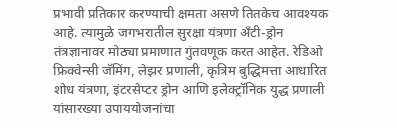प्रभावी प्रतिकार करण्याची क्षमता असणे तितकेच आवश्यक आहे. त्यामुळे जगभरातील सुरक्षा यंत्रणा अँटी-ड्रोन तंत्रज्ञानावर मोठ्या प्रमाणात गुंतवणूक करत आहेत. रेडिओ फ्रिक्वेन्सी जॅमिंग, लेझर प्रणाली, कृत्रिम बुद्धिमत्ता आधारित शोध यंत्रणा, इंटरसेप्टर ड्रोन आणि इलेक्ट्रॉनिक युद्ध प्रणाली यांसारख्या उपाययोजनांचा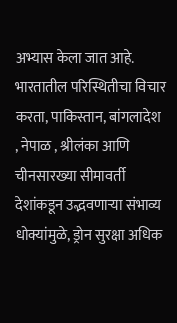अभ्यास केला जात आहे.
भारतातील परिस्थितीचा विचार करता, पाकिस्तान, बांगलादेश , नेपाळ , श्रीलंका आणि चीनसारख्या सीमावर्ती देशांकडून उद्भवणाऱ्या संभाव्य धोक्यांमुळे, ड्रोन सुरक्षा अधिक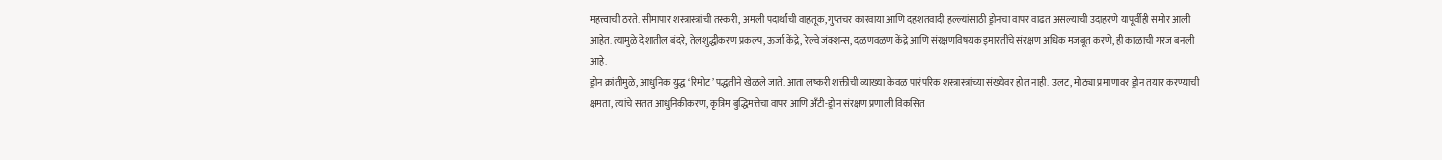महत्त्वाची ठरते. सीमापार शस्त्रास्त्रांची तस्करी, अमली पदार्थांची वाहतूक, गुप्तचर कारवाया आणि दहशतवादी हल्ल्यांसाठी ड्रोनचा वापर वाढत असल्याची उदाहरणे यापूर्वीही समोर आली आहेत. त्यामुळे देशातील बंदरे, तेलशुद्धीकरण प्रकल्प, ऊर्जा केंद्रे, रेल्वे जंक्शन्स, दळणवळण केंद्रे आणि संरक्षणविषयक इमारतींचे संरक्षण अधिक मजबूत करणे, ही काळाची गरज बनली आहे.
ड्रोन क्रांतीमुळे, आधुनिक युद्ध ‘रिमोट’ पद्धतीने खेळले जाते. आता लष्करी शक्तीची व्याख्या केवळ पारंपरिक शस्त्रास्त्रांच्या संख्येवर होत नाही. उलट, मोठ्या प्रमाणावर ड्रोन तयार करण्याची क्षमता, त्यांचे सतत आधुनिकीकरण, कृत्रिम बुद्धिमत्तेचा वापर आणि अँटी-ड्रोन संरक्षण प्रणाली विकसित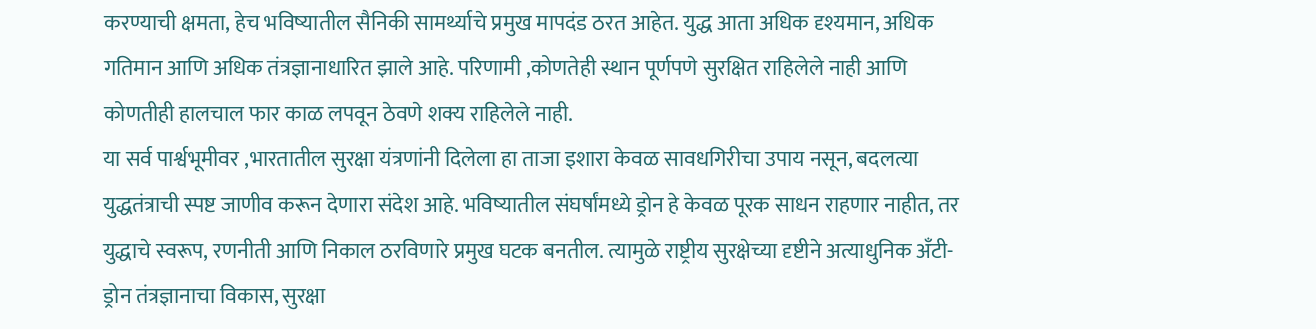करण्याची क्षमता, हेच भविष्यातील सैनिकी सामर्थ्याचे प्रमुख मापदंड ठरत आहेत. युद्ध आता अधिक दृश्यमान, अधिक गतिमान आणि अधिक तंत्रज्ञानाधारित झाले आहे. परिणामी ,कोणतेही स्थान पूर्णपणे सुरक्षित राहिलेले नाही आणि कोणतीही हालचाल फार काळ लपवून ठेवणे शक्य राहिलेले नाही.
या सर्व पार्श्वभूमीवर ,भारतातील सुरक्षा यंत्रणांनी दिलेला हा ताजा इशारा केवळ सावधगिरीचा उपाय नसून, बदलत्या युद्धतंत्राची स्पष्ट जाणीव करून देणारा संदेश आहे. भविष्यातील संघर्षांमध्ये ड्रोन हे केवळ पूरक साधन राहणार नाहीत, तर युद्धाचे स्वरूप, रणनीती आणि निकाल ठरविणारे प्रमुख घटक बनतील. त्यामुळे राष्ट्रीय सुरक्षेच्या दृष्टीने अत्याधुनिक अँटी-ड्रोन तंत्रज्ञानाचा विकास, सुरक्षा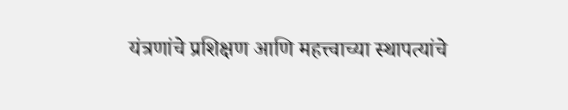यंत्रणांचे प्रशिक्षण आणि महत्त्वाच्या स्थापत्यांचे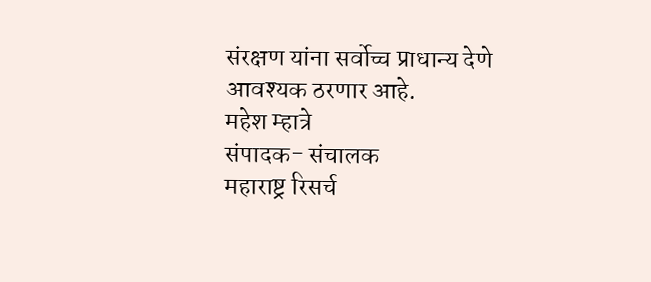संरक्षण यांना सर्वोच्च प्राधान्य देणे आवश्यक ठरणार आहे.
महेश म्हात्रे
संपादक- संचालक
महाराष्ट्र रिसर्च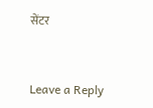सेंटर


Leave a Reply